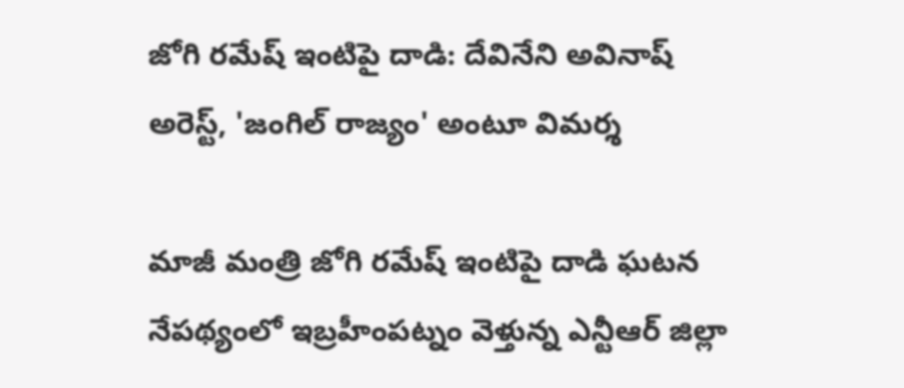జోగి రమేష్ ఇంటిపై దాడి: దేవినేని అవినాష్ అరెస్ట్, 'జంగిల్ రాజ్యం' అంటూ విమర్శ

మాజీ మంత్రి జోగి రమేష్ ఇంటిపై దాడి ఘటన నేపథ్యంలో ఇబ్రహీంపట్నం వెళ్తున్న ఎన్టీఆర్ జిల్లా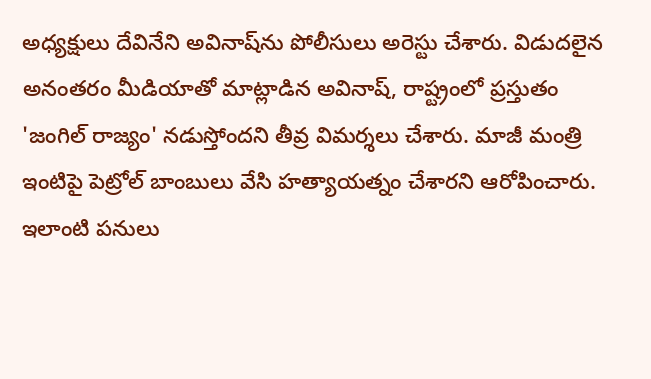అధ్యక్షులు దేవినేని అవినాష్‌ను పోలీసులు అరెస్టు చేశారు. విడుదలైన అనంతరం మీడియాతో మాట్లాడిన అవినాష్, రాష్ట్రంలో ప్రస్తుతం 'జంగిల్ రాజ్యం' నడుస్తోందని తీవ్ర విమర్శలు చేశారు. మాజీ మంత్రి ఇంటిపై పెట్రోల్ బాంబులు వేసి హత్యాయత్నం చేశారని ఆరోపించారు. ఇలాంటి పనులు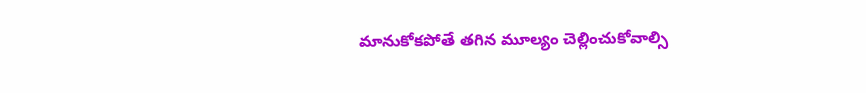మానుకోకపోతే తగిన మూల్యం చెల్లించుకోవాల్సి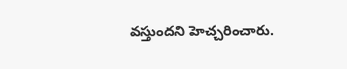వస్తుందని హెచ్చరించారు.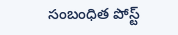సంబంధిత పోస్ట్